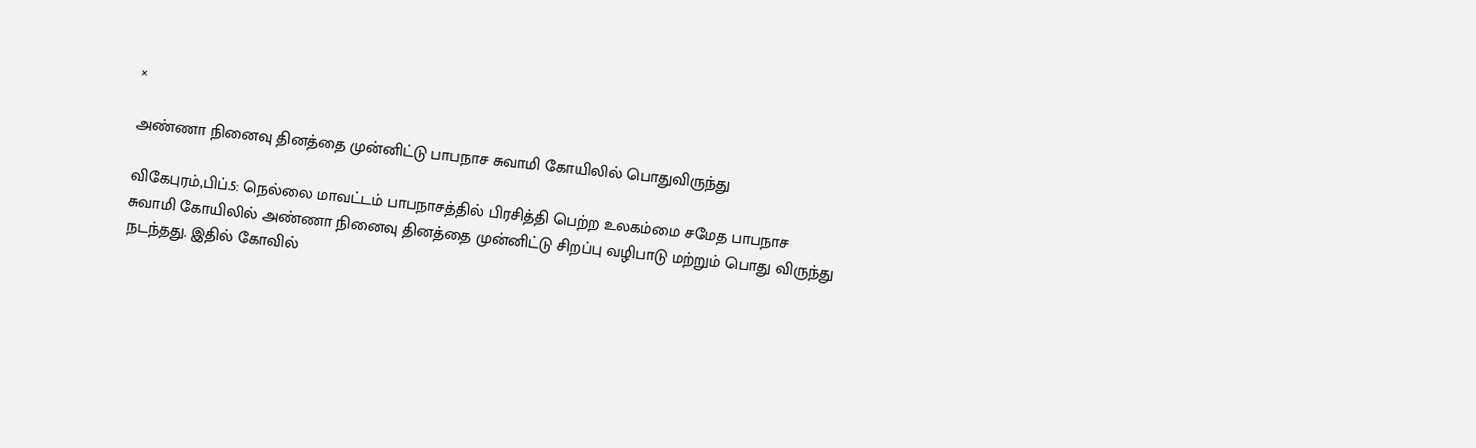×

அண்ணா நினைவு தினத்தை முன்னிட்டு பாபநாச சுவாமி கோயிலில் பொதுவிருந்து

விகேபுரம்,பிப்.5: நெல்லை மாவட்டம் பாபநாசத்தில் பிரசித்தி பெற்ற உலகம்மை சமேத பாபநாச சுவாமி கோயிலில் அண்ணா நினைவு தினத்தை முன்னிட்டு சிறப்பு வழிபாடு மற்றும் பொது விருந்து நடந்தது. இதில் கோவில்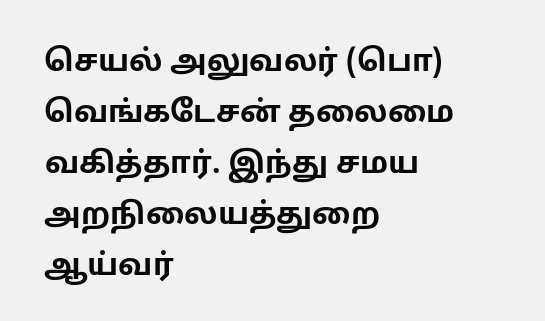செயல் அலுவலர் (பொ) வெங்கடேசன் தலைமை வகித்தார். இந்து சமய அறநிலையத்துறை ஆய்வர்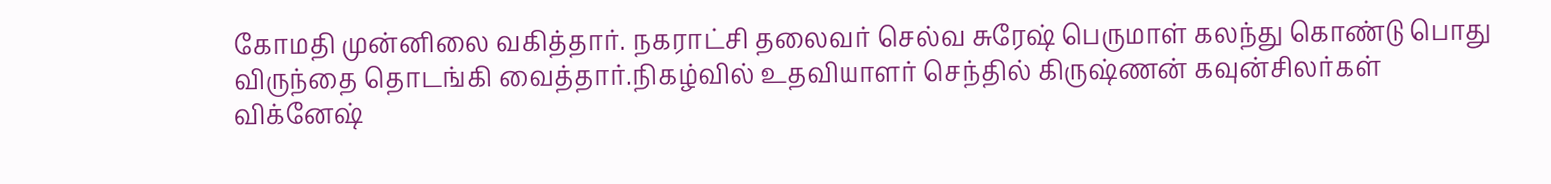கோமதி முன்னிலை வகித்தார். நகராட்சி தலைவர் செல்வ சுரேஷ் பெருமாள் கலந்து கொண்டு பொது விருந்தை தொடங்கி வைத்தார்.நிகழ்வில் உதவியாளர் செந்தில் கிருஷ்ணன் கவுன்சிலர்கள் விக்னேஷ்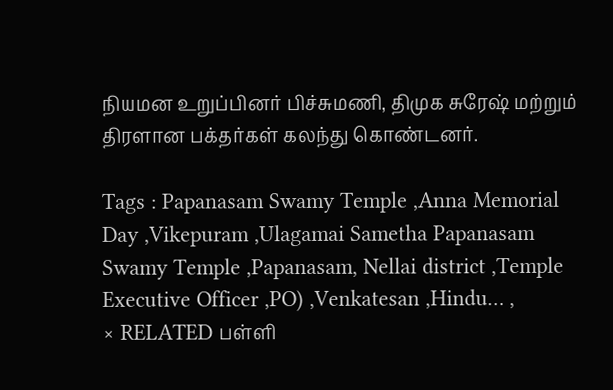நியமன உறுப்பினர் பிச்சுமணி, திமுக சுரேஷ் மற்றும் திரளான பக்தர்கள் கலந்து கொண்டனர்.

Tags : Papanasam Swamy Temple ,Anna Memorial Day ,Vikepuram ,Ulagamai Sametha Papanasam Swamy Temple ,Papanasam, Nellai district ,Temple Executive Officer ,PO) ,Venkatesan ,Hindu… ,
× RELATED பள்ளி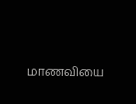மாணவியை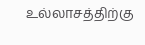உல்லாசத்திற்கு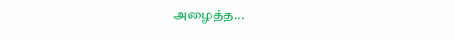அழைத்த...